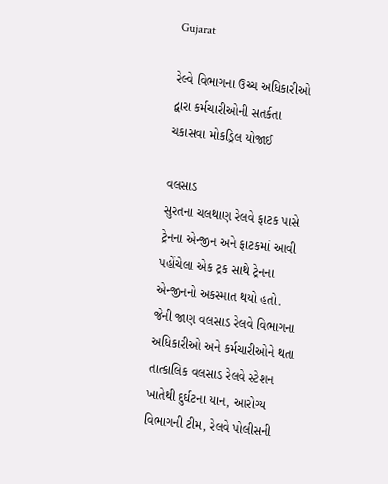Gujarat

રેલ્વે વિભાગના ઉચ્ચ અધિકારીઓ દ્વારા કર્મચારીઓની સતર્કતા ચકાસવા મોકડ્રિલ યોજાઈ

વલસાડ
સુરતના ચલથાણ રેલવે ફાટક પાસે ટ્રેનના એન્જીન અને ફાટકમાં આવી પહોંચેલા એક ટ્રક સાથે ટ્રેનના એન્જીનનો અકસ્માત થયો હતો. જેની જાણ વલસાડ રેલવે વિભાગના અધિકારીઓ અને કર્મચારીઓને થતા તાત્કાલિક વલસાડ રેલવે સ્ટેશન ખાતેથી દુર્ઘટના યાન, આરોગ્ય વિભાગની ટીમ, રેલવે પોલીસની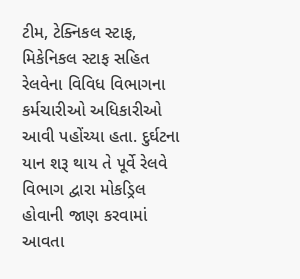ટીમ, ટેક્નિકલ સ્ટાફ, મિકેનિકલ સ્ટાફ સહિત રેલવેના વિવિધ વિભાગના કર્મચારીઓ અધિકારીઓ આવી પહોંચ્યા હતા. દુર્ઘટના યાન શરૂ થાય તે પૂર્વે રેલવે વિભાગ દ્વારા મોકડ્રિલ હોવાની જાણ કરવામાં આવતા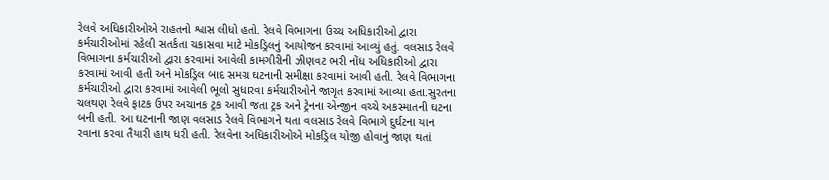રેલવે અધિકારીઓએ રાહતનો શ્વાસ લીધો હતો. રેલવે વિભાગના ઉચ્ચ અધિકારીઓ દ્વારા કર્મચારીઓમાં રહેલી સતર્કતા ચકાસવા માટે મોકડ્રિલનું આયોજન કરવામાં આવ્યું હતું. વલસાડ રેલવે વિભાગના કર્મચારીઓ દ્વારા કરવામાં આવેલી કામગીરીની ઝીણવટ ભરી નોંધ અધિકારીઓ દ્વારા કરવામાં આવી હતી અને મોકડ્રિલ બાદ સમગ્ર ઘટનાની સમીક્ષા કરવામાં આવી હતી. રેલવે વિભાગના કર્મચારીઓ દ્વારા કરવામાં આવેલી ભૂલો સુધારવા કર્મચારીઓને જાગૃત કરવામાં આવ્યા હતા.સુરતના ચલથણ રેલવે ફાટક ઉપર અચાનક ટ્રક આવી જતા ટ્રક અને ટ્રેનના એન્જીન વચ્ચે અકસ્માતની ઘટના બની હતી. આ ઘટનાની જાણ વલસાડ રેલવે વિભાગને થતા વલસાડ રેલવે વિભાગે દુર્ઘટના યાન રવાના કરવા તૈયારી હાથ ધરી હતી. રેલવેના અધિકારીઓએ મોકડ્રિલ યોજી હોવાનું જાણ થતાં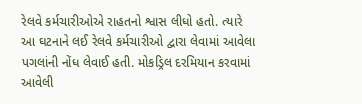રેલવે કર્મચારીઓએ રાહતનો શ્વાસ લીધો હતો. ત્યારે આ ઘટનાને લઈ રેલવે કર્મચારીઓ દ્વારા લેવામાં આવેલા પગલાંની નોંધ લેવાઈ હતી. મોકડ્રિલ દરમિયાન કરવામાં આવેલી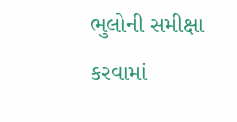ભુલોની સમીક્ષા કરવામાં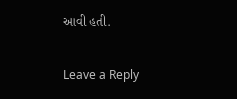આવી હતી.

Leave a Reply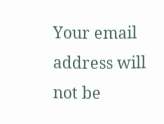Your email address will not be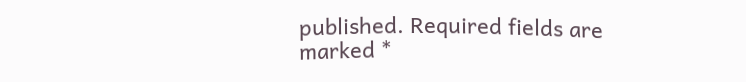published. Required fields are marked *